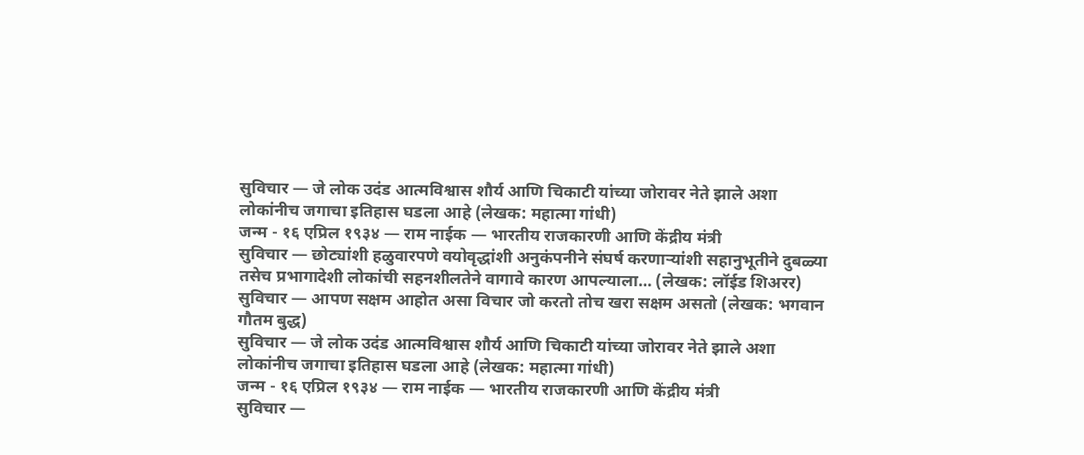सुविचार — जे लोक उदंड आत्मविश्वास शौर्य आणि चिकाटी यांच्या जोरावर नेते झाले अशा लोकांनीच जगाचा इतिहास घडला आहे (लेखक: महात्मा गांधी)
जन्म - १६ एप्रिल १९३४ — राम नाईक — भारतीय राजकारणी आणि केंद्रीय मंत्री
सुविचार — छोट्यांशी हळुवारपणे वयोवृद्धांशी अनुकंपनीने संघर्ष करणाऱ्यांशी सहानुभूतीने दुबळ्या तसेच प्रभागादेशी लोकांची सहनशीलतेने वागावे कारण आपल्याला… (लेखक: लॉईड शिअरर)
सुविचार — आपण सक्षम आहोत असा विचार जो करतो तोच खरा सक्षम असतो (लेखक: भगवान गौतम बुद्ध)
सुविचार — जे लोक उदंड आत्मविश्वास शौर्य आणि चिकाटी यांच्या जोरावर नेते झाले अशा लोकांनीच जगाचा इतिहास घडला आहे (लेखक: महात्मा गांधी)
जन्म - १६ एप्रिल १९३४ — राम नाईक — भारतीय राजकारणी आणि केंद्रीय मंत्री
सुविचार —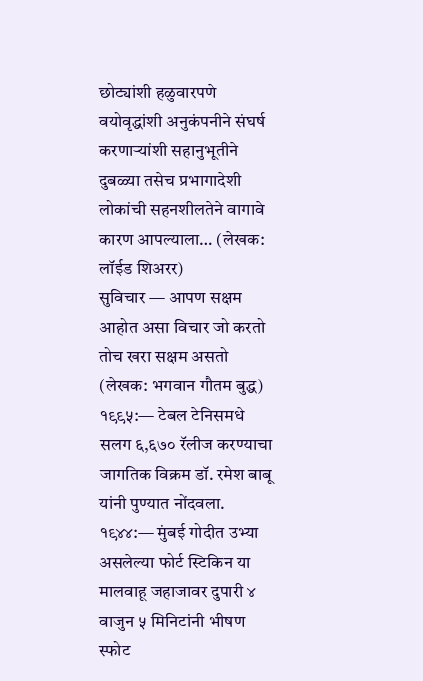छोट्यांशी हळुवारपणे वयोवृद्धांशी अनुकंपनीने संघर्ष करणाऱ्यांशी सहानुभूतीने दुबळ्या तसेच प्रभागादेशी लोकांची सहनशीलतेने वागावे कारण आपल्याला… (लेखक: लॉईड शिअरर)
सुविचार — आपण सक्षम आहोत असा विचार जो करतो तोच खरा सक्षम असतो (लेखक: भगवान गौतम बुद्ध)
१९९५:— टेबल टेनिसमधे सलग ६,६७० रॅलीज करण्याचा जागतिक विक्रम डॉ. रमेश बाबू यांनी पुण्यात नोंदवला.
१९४४:— मुंबई गोदीत उभ्या असलेल्या फोर्ट स्टिकिन या मालवाहू जहाजावर दुपारी ४ वाजुन ५ मिनिटांनी भीषण स्फोट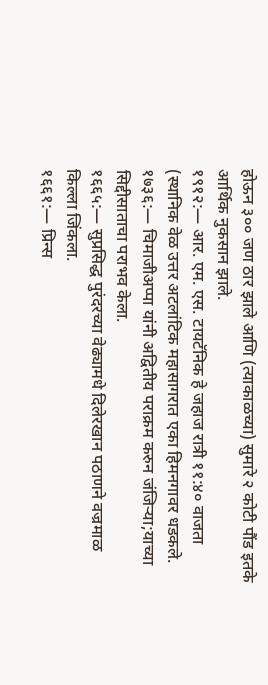होऊन ३०० जण ठार झाले आणि (त्याकाळच्या) सुमारे २ कोटी पौंड इतके आर्थिक नुकसान झाले.
१९१२:— आर. एम. एस. टायटॅनिक हे जहाज रात्री ११:४० वाजता (स्थानिक वेळ उत्तर अटलांटिक महासागरात एका हिमनगावर धडकले.
१७३६:— चिमाजीअप्पा यांनी अद्वितीय पराक्रम करुन जंजिऱ्या;याच्या सिद्दीसाताचा पराभव केला.
१६६५:— सुप्रसिद्ध पुरंदरच्या वेढ्यामधे दिलेरखान पठाणने वज्रमाळ किल्ला जिंकला.
१६६१:— प्रिन्स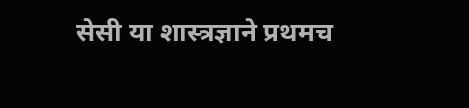सेसी या शास्त्रज्ञाने प्रथमच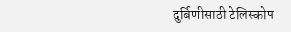दुर्बिणीसाठी टेलिस्कोप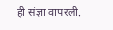ही संज्ञा वापरली.